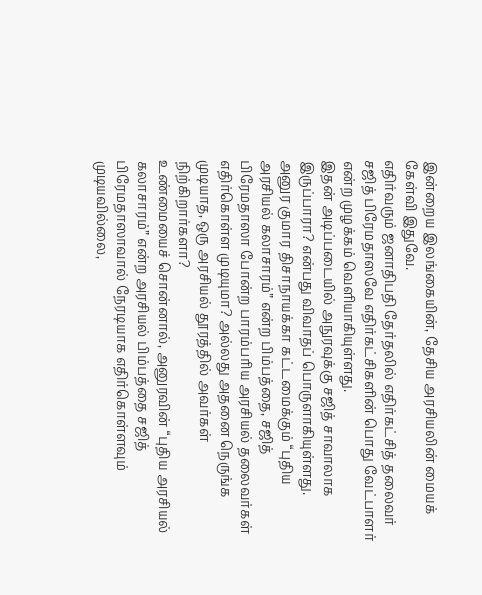இன்றைய இலங்கையின், தேசிய அரசியலின் மையக் கேள்வி இதுவே.
எதிர்வரும் ஜனாதிபதி தேர்தலில் எதிர்கட்சித் தலைவர் சஜித் பிரேமதாஸவே எதிர்கட்சிகளின் பொது வேட்பாளர் என்ற முழக்கம் வெளியாகியுள்ளது.
இதன் அடிப்படையில் அநுரவுக்கு சஜித் சாவாலாக இருப்பாரா? என்பது விவாதப் பொருளாகியுள்ளது.
அனுர குமார திசாநாயக்கா கட்டமைக்கும் “புதிய அரசியல் கலாசாரம்” என்ற பிம்பத்தை, சஜித் பிரேமதாஸா போன்ற பாரம்பரிய அரசியல் தலைவர்கள் எதிர்கொள்ள முடியுமா? அல்லது அதனை நெருங்க முடியாத, ஒரு அரசியல் தூரத்தில் அவர்கள் நிற்கிறார்களா?
உண்மையைச் சொன்னால், அனுரவின் “புதிய அரசியல் கலாசாரம்” என்ற அரசியல் பிம்பத்தை சஜித் பிரேமதாஸாவால் நேரடியாக எதிர்கொள்ளவும் முடியவில்லை,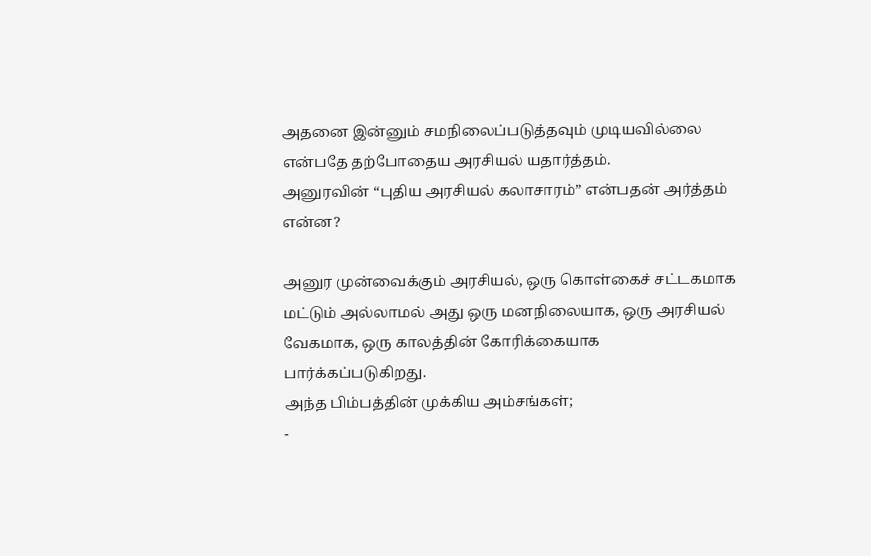அதனை இன்னும் சமநிலைப்படுத்தவும் முடியவில்லை என்பதே தற்போதைய அரசியல் யதார்த்தம்.
அனுரவின் “புதிய அரசியல் கலாசாரம்” என்பதன் அர்த்தம் என்ன?

அனுர முன்வைக்கும் அரசியல், ஒரு கொள்கைச் சட்டகமாக மட்டும் அல்லாமல் அது ஒரு மனநிலையாக, ஒரு அரசியல் வேகமாக, ஒரு காலத்தின் கோரிக்கையாக பார்க்கப்படுகிறது.
அந்த பிம்பத்தின் முக்கிய அம்சங்கள்;
-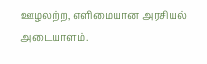ஊழலற்ற, எளிமையான அரசியல் அடையாளம்.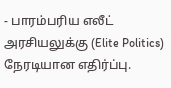- பாரம்பரிய எலீட் அரசியலுக்கு (Elite Politics) நேரடியான எதிர்ப்பு.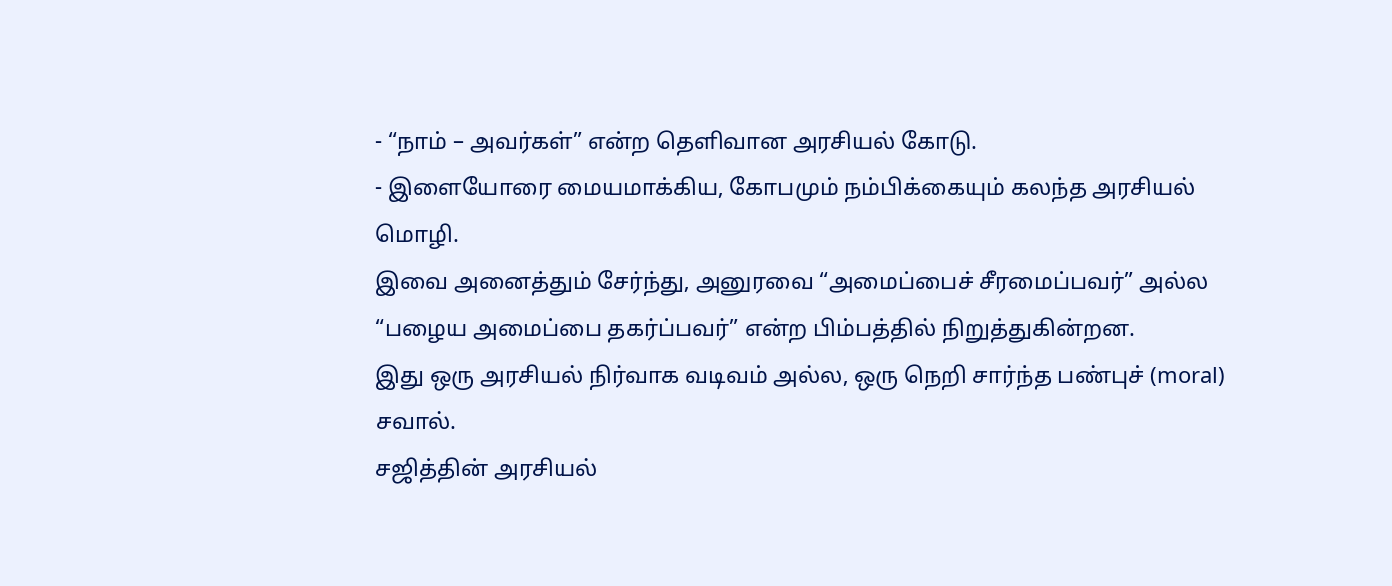- “நாம் – அவர்கள்” என்ற தெளிவான அரசியல் கோடு.
- இளையோரை மையமாக்கிய, கோபமும் நம்பிக்கையும் கலந்த அரசியல் மொழி.
இவை அனைத்தும் சேர்ந்து, அனுரவை “அமைப்பைச் சீரமைப்பவர்” அல்ல “பழைய அமைப்பை தகர்ப்பவர்” என்ற பிம்பத்தில் நிறுத்துகின்றன.
இது ஒரு அரசியல் நிர்வாக வடிவம் அல்ல, ஒரு நெறி சார்ந்த பண்புச் (moral) சவால்.
சஜித்தின் அரசியல்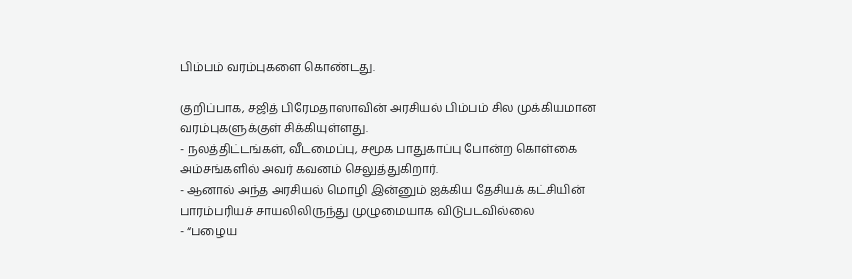பிம்பம் வரம்புகளை கொண்டது.

குறிப்பாக, சஜித் பிரேமதாஸாவின் அரசியல் பிம்பம் சில முக்கியமான வரம்புகளுக்குள் சிக்கியுள்ளது.
- நலத்திட்டங்கள், வீடமைப்பு, சமூக பாதுகாப்பு போன்ற கொள்கை அம்சங்களில் அவர் கவனம் செலுத்துகிறார்.
- ஆனால் அந்த அரசியல் மொழி இன்னும் ஐக்கிய தேசியக் கட்சியின் பாரம்பரியச் சாயலிலிருந்து முழுமையாக விடுபடவில்லை
- “பழைய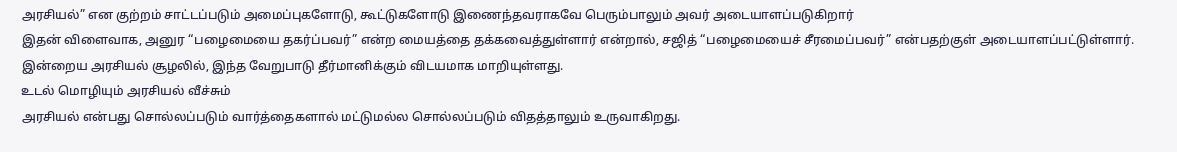அரசியல்” என குற்றம் சாட்டப்படும் அமைப்புகளோடு, கூட்டுகளோடு இணைந்தவராகவே பெரும்பாலும் அவர் அடையாளப்படுகிறார்
இதன் விளைவாக, அனுர “பழைமையை தகர்ப்பவர்” என்ற மையத்தை தக்கவைத்துள்ளார் என்றால், சஜித் “பழைமையைச் சீரமைப்பவர்” என்பதற்குள் அடையாளப்பட்டுள்ளார். இன்றைய அரசியல் சூழலில், இந்த வேறுபாடு தீர்மானிக்கும் விடயமாக மாறியுள்ளது.
உடல் மொழியும் அரசியல் வீச்சும்
அரசியல் என்பது சொல்லப்படும் வார்த்தைகளால் மட்டுமல்ல சொல்லப்படும் விதத்தாலும் உருவாகிறது.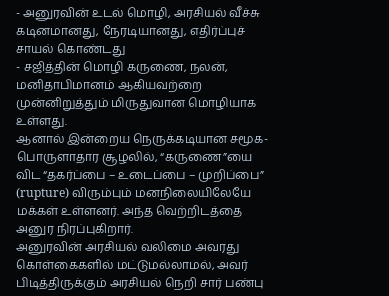- அனுரவின் உடல் மொழி, அரசியல் வீச்சு கடினமானது, நேரடியானது, எதிர்ப்புச் சாயல் கொண்டது
- சஜித்தின் மொழி கருணை, நலன், மனிதாபிமானம் ஆகியவற்றை முன்னிறுத்தும் மிருதுவான மொழியாக உள்ளது.
ஆனால் இன்றைய நெருக்கடியான சமூக-பொருளாதார சூழலில், “கருணை”யை விட “தகர்ப்பை – உடைப்பை – முறிப்பை” (rupture) விரும்பும் மனநிலையிலேயே மக்கள் உள்ளனர். அந்த வெற்றிடத்தை அனுர நிரப்புகிறார்.
அனுரவின் அரசியல் வலிமை அவரது கொள்கைகளில் மட்டுமல்லாமல், அவர் பிடித்திருக்கும் அரசியல் நெறி சார் பண்பு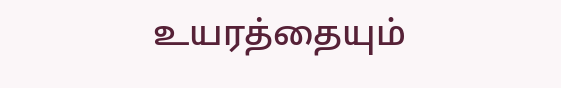உயரத்தையும்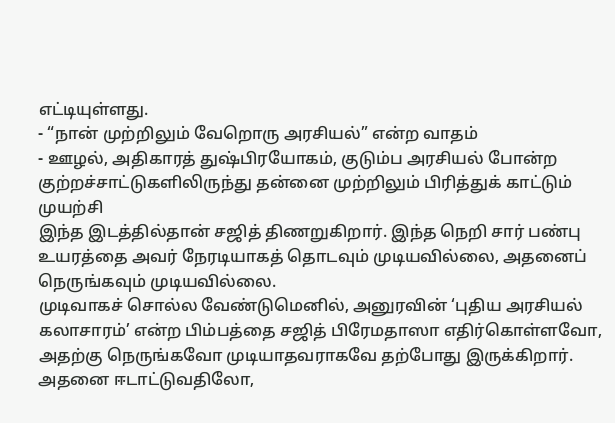எட்டியுள்ளது.
- “நான் முற்றிலும் வேறொரு அரசியல்” என்ற வாதம்
- ஊழல், அதிகாரத் துஷ்பிரயோகம், குடும்ப அரசியல் போன்ற குற்றச்சாட்டுகளிலிருந்து தன்னை முற்றிலும் பிரித்துக் காட்டும் முயற்சி
இந்த இடத்தில்தான் சஜித் திணறுகிறார். இந்த நெறி சார் பண்பு உயரத்தை அவர் நேரடியாகத் தொடவும் முடியவில்லை, அதனைப் நெருங்கவும் முடியவில்லை.
முடிவாகச் சொல்ல வேண்டுமெனில், அனுரவின் ‘புதிய அரசியல் கலாசாரம்’ என்ற பிம்பத்தை சஜித் பிரேமதாஸா எதிர்கொள்ளவோ, அதற்கு நெருங்கவோ முடியாதவராகவே தற்போது இருக்கிறார்.
அதனை ஈடாட்டுவதிலோ,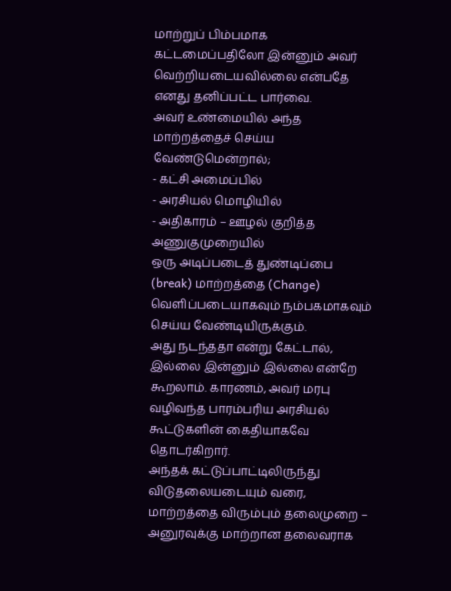மாற்றுப் பிம்பமாக கட்டமைப்பதிலோ இன்னும் அவர் வெற்றியடையவில்லை என்பதே எனது தனிப்பட்ட பார்வை.
அவர் உண்மையில் அந்த மாற்றத்தைச் செய்ய வேண்டுமென்றால்;
- கட்சி அமைப்பில்
- அரசியல் மொழியில்
- அதிகாரம் – ஊழல் குறித்த அணுகுமுறையில்
ஒரு அடிப்படைத் துண்டிப்பை (break) மாற்றத்தை (Change) வெளிப்படையாகவும் நம்பகமாகவும் செய்ய வேண்டியிருக்கும்.
அது நடந்ததா என்று கேட்டால், இல்லை இன்னும் இல்லை என்றே கூறலாம். காரணம், அவர் மரபு வழிவந்த பாரம்பரிய அரசியல் கூட்டுகளின் கைதியாகவே தொடர்கிறார்.
அந்தக் கட்டுப்பாட்டிலிருந்து விடுதலையடையும் வரை, மாற்றத்தை விரும்பும் தலைமுறை – அனுரவுக்கு மாற்றான தலைவராக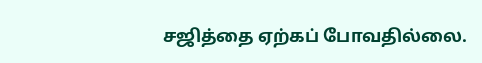சஜித்தை ஏற்கப் போவதில்லை.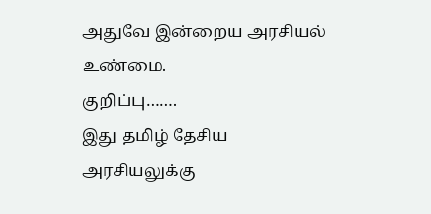அதுவே இன்றைய அரசியல் உண்மை.
குறிப்பு…….
இது தமிழ் தேசிய அரசியலுக்கு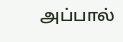அப்பால்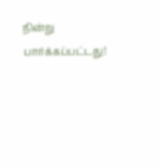நின்று பார்க்கப்பட்டது!